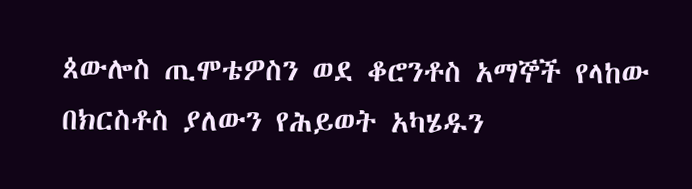ጰውሎስ ጢሞቴዎስን ወደ ቆሮንቶስ አማኞች የላከው በክርስቶስ ያለውን የሕይወት አካሄዱን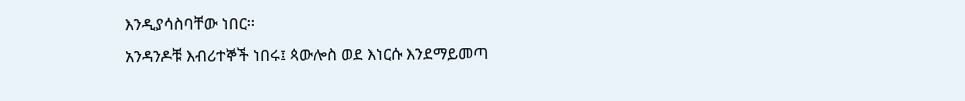እንዲያሳስባቸው ነበር፡፡
አንዳንዶቹ እብሪተኞች ነበሩ፤ ጳውሎስ ወደ እነርሱ እንደማይመጣ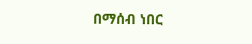በማሰብ ነበር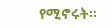የሚኖሩት፡፡